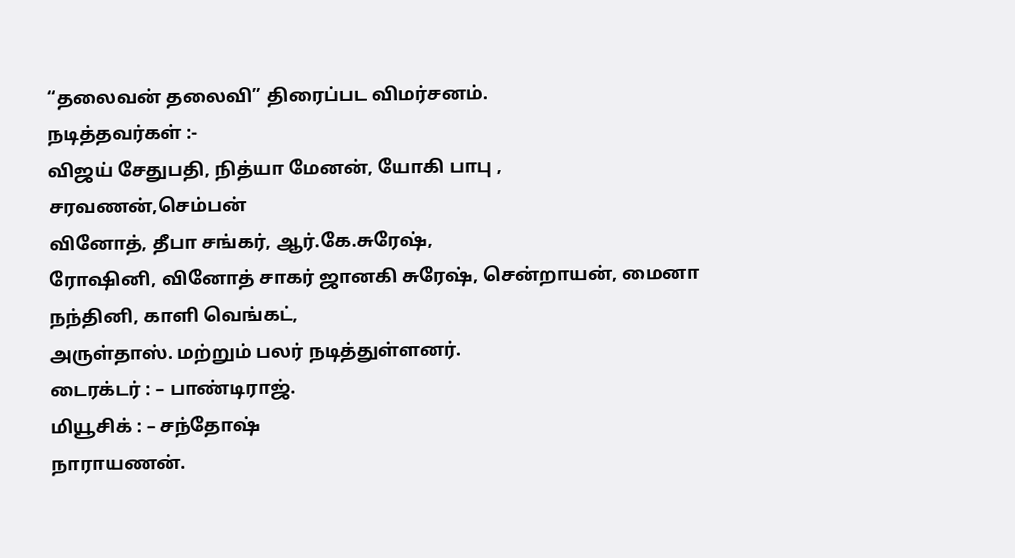“தலைவன் தலைவி” திரைப்பட விமர்சனம்.
நடித்தவர்கள் :-
விஜய் சேதுபதி, நித்யா மேனன், யோகி பாபு ,
சரவணன்,செம்பன்
வினோத், தீபா சங்கர், ஆர்.கே.சுரேஷ்,
ரோஷினி, வினோத் சாகர் ஜானகி சுரேஷ், சென்றாயன், மைனா
நந்தினி, காளி வெங்கட்,
அருள்தாஸ். மற்றும் பலர் நடித்துள்ளனர்.
டைரக்டர் : – பாண்டிராஜ்.
மியூசிக் : – சந்தோஷ்
நாராயணன்.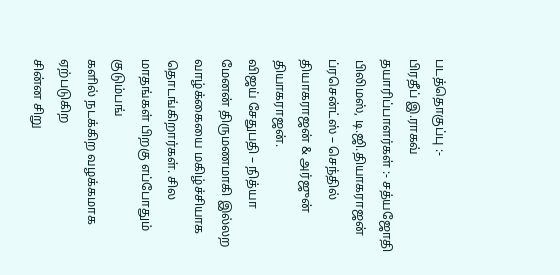படத்தொகுப்பு :-
பிரதீப் இ.ராகவ்
தயாரிப்பாளர்கள் :- சத்யஜோதி பிலிமஸ், டி.ஜி.தியாகராஜன் ப்ரசென்ட்ஸ் – செந்தில் தியாகராஜன் & அர்ஜுன் தியாகராஜன்.
விஜய் சேதுபதி – நித்யா மேனன் திருமணமாகி இல்லற வாழ்க்கையை மகிழ்ச்சியாக
தொடங்கிறார்கள். சில மாதங்கள் பிறகு எப்போதும் குடும்பங்
களில் நடக்கிற வழக்கமாக ஏற்படுகிற
சின்ன சிறு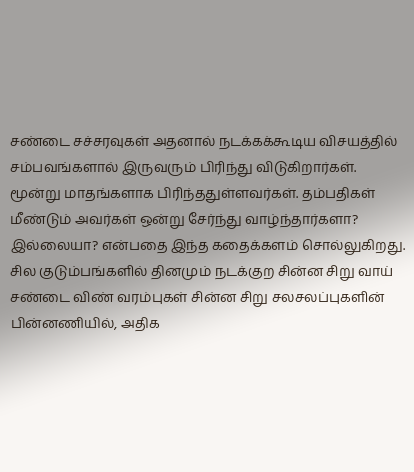சண்டை சச்சரவுகள் அதனால் நடக்கக்கூடிய விசயத்தில்
சம்பவங்களால் இருவரும் பிரிந்து விடுகிறார்கள்.
மூன்று மாதங்களாக பிரிந்ததுள்ளவர்கள். தம்பதிகள் மீண்டும் அவர்கள் ஒன்று சேர்ந்து வாழ்ந்தார்களா? இல்லையா? என்பதை இந்த கதைக்களம் சொல்லுகிறது.
சில குடும்பங்களில் தினமும் நடக்குற சின்ன சிறு வாய் சண்டை விண் வரம்புகள் சின்ன சிறு சலசலப்புகளின்
பின்னணியில், அதிக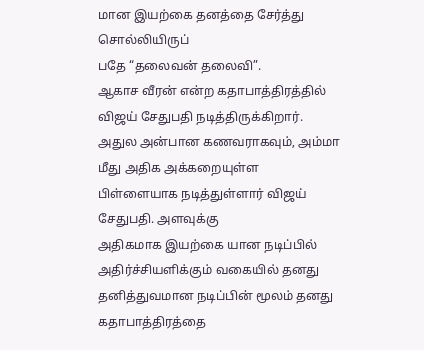மான இயற்கை தனத்தை சேர்த்து
சொல்லியிருப்
பதே “தலைவன் தலைவி”.
ஆகாச வீரன் என்ற கதாபாத்திரத்தில் விஜய் சேதுபதி நடித்திருக்கிறார்.
அதுல அன்பான கணவராகவும், அம்மா மீது அதிக அக்கறையுள்ள
பிள்ளையாக நடித்துள்ளார் விஜய் சேதுபதி. அளவுக்கு
அதிகமாக இயற்கை யான நடிப்பில் அதிர்ச்சியளிக்கும் வகையில் தனது
தனித்துவமான நடிப்பின் மூலம் தனது கதாபாத்திரத்தை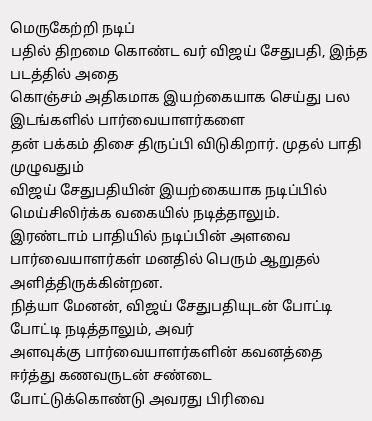மெருகேற்றி நடிப்
பதில் திறமை கொண்ட வர் விஜய் சேதுபதி, இந்த படத்தில் அதை
கொஞ்சம் அதிகமாக இயற்கையாக செய்து பல இடங்களில் பார்வையாளர்களை
தன் பக்கம் திசை திருப்பி விடுகிறார். முதல் பாதி முழுவதும்
விஜய் சேதுபதியின் இயற்கையாக நடிப்பில்
மெய்சிலிர்க்க வகையில் நடித்தாலும்.
இரண்டாம் பாதியில் நடிப்பின் அளவை பார்வையாளர்கள் மனதில் பெரும் ஆறுதல் அளித்திருக்கின்றன.
நித்யா மேனன், விஜய் சேதுபதியுடன் போட்டி போட்டி நடித்தாலும், அவர்
அளவுக்கு பார்வையாளர்களின் கவனத்தை ஈர்த்து கணவருடன் சண்டை
போட்டுக்கொண்டு அவரது பிரிவை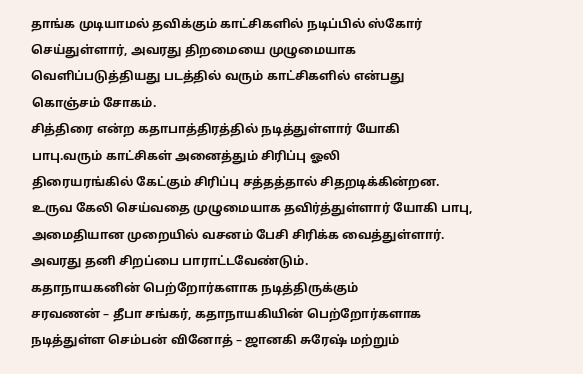தாங்க முடியாமல் தவிக்கும் காட்சிகளில் நடிப்பில் ஸ்கோர்
செய்துள்ளார், அவரது திறமையை முழுமையாக
வெளிப்படுத்தியது படத்தில் வரும் காட்சிகளில் என்பது கொஞ்சம் சோகம்.
சித்திரை என்ற கதாபாத்திரத்தில் நடித்துள்ளார் யோகி பாபு.வரும் காட்சிகள் அனைத்தும் சிரிப்பு ஓலி
திரையரங்கில் கேட்கும் சிரிப்பு சத்தத்தால் சிதறடிக்கின்றன.
உருவ கேலி செய்வதை முழுமையாக தவிர்த்துள்ளார் யோகி பாபு,
அமைதியான முறையில் வசனம் பேசி சிரிக்க வைத்துள்ளார். அவரது தனி சிறப்பை பாராட்டவேண்டும்.
கதாநாயகனின் பெற்றோர்களாக நடித்திருக்கும்
சரவணன் – தீபா சங்கர், கதாநாயகியின் பெற்றோர்களாக
நடித்துள்ள செம்பன் வினோத் – ஜானகி சுரேஷ் மற்றும்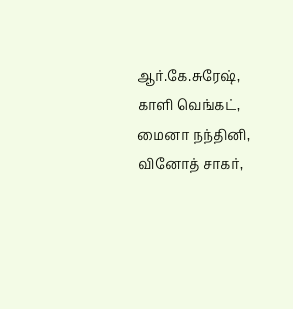ஆர்.கே.சுரேஷ், காளி வெங்கட், மைனா நந்தினி, வினோத் சாகர்,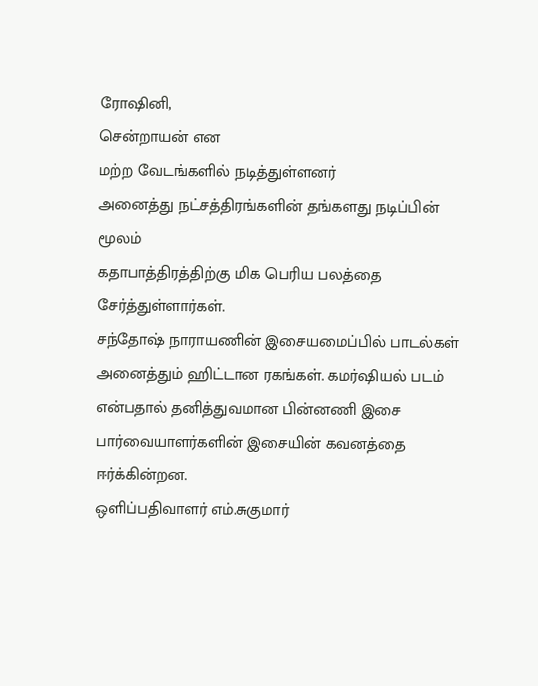ரோஷினி,
சென்றாயன் என
மற்ற வேடங்களில் நடித்துள்ளனர்
அனைத்து நட்சத்திரங்களின் தங்களது நடிப்பின் மூலம்
கதாபாத்திரத்திற்கு மிக பெரிய பலத்தை சேர்த்துள்ளார்கள்.
சந்தோஷ் நாராயணின் இசையமைப்பில் பாடல்கள்
அனைத்தும் ஹிட்டான ரகங்கள். கமர்ஷியல் படம்
என்பதால் தனித்துவமான பின்னணி இசை
பார்வையாளர்களின் இசையின் கவனத்தை ஈர்க்கின்றன.
ஒளிப்பதிவாளர் எம்.சுகுமார்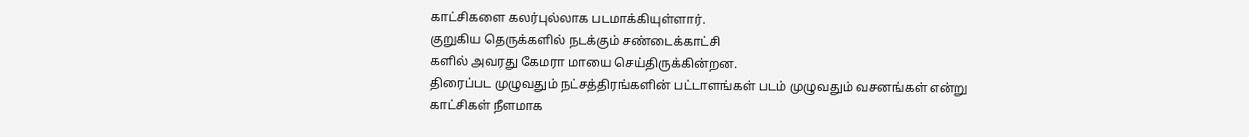காட்சிகளை கலர்புல்லாக படமாக்கியுள்ளார்.
குறுகிய தெருக்களில் நடக்கும் சண்டைக்காட்சி
களில் அவரது கேமரா மாயை செய்திருக்கின்றன.
திரைப்பட முழுவதும் நட்சத்திரங்களின் பட்டாளங்கள் படம் முழுவதும் வசனங்கள் என்று
காட்சிகள் நீளமாக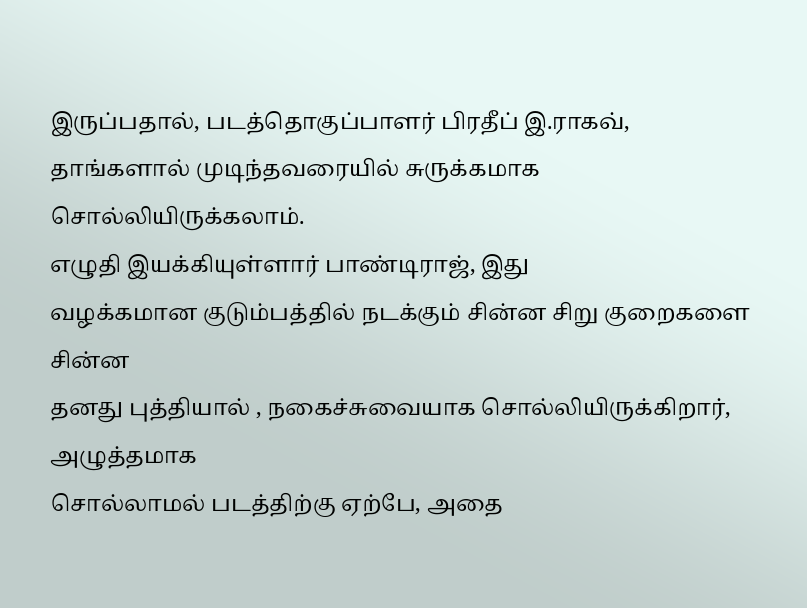இருப்பதால், படத்தொகுப்பாளர் பிரதீப் இ.ராகவ்,
தாங்களால் முடிந்தவரையில் சுருக்கமாக சொல்லியிருக்கலாம்.
எழுதி இயக்கியுள்ளார் பாண்டிராஜ், இது
வழக்கமான குடும்பத்தில் நடக்கும் சின்ன சிறு குறைகளை சின்ன
தனது புத்தியால் , நகைச்சுவையாக சொல்லியிருக்கிறார், அழுத்தமாக
சொல்லாமல் படத்திற்கு ஏற்பே, அதை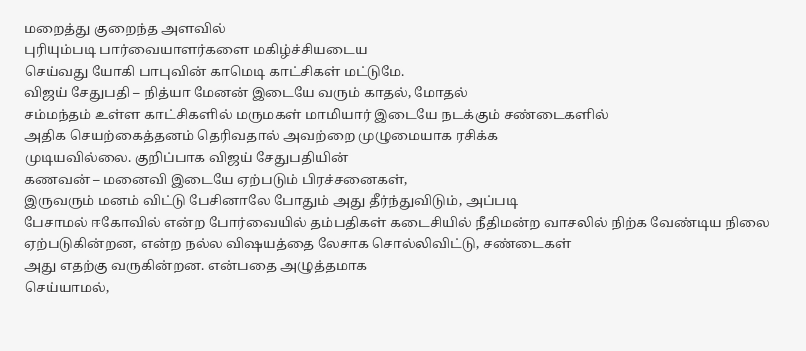மறைத்து குறைந்த அளவில்
புரியும்படி பார்வையாளர்களை மகிழ்ச்சியடைய
செய்வது யோகி பாபுவின் காமெடி காட்சிகள் மட்டுமே.
விஜய் சேதுபதி – நித்யா மேனன் இடையே வரும் காதல், மோதல்
சம்மந்தம் உள்ள காட்சிகளில் மருமகள் மாமியார் இடையே நடக்கும் சண்டைகளில்
அதிக செயற்கைத்தனம் தெரிவதால் அவற்றை முழுமையாக ரசிக்க
முடியவில்லை. குறிப்பாக விஜய் சேதுபதியின்
கணவன் – மனைவி இடையே ஏற்படும் பிரச்சனைகள்,
இருவரும் மனம் விட்டு பேசினாலே போதும் அது தீர்ந்துவிடும், அப்படி
பேசாமல் ஈகோவில் என்ற போர்வையில் தம்பதிகள் கடைசியில் நீதிமன்ற வாசலில் நிற்க வேண்டிய நிலை
ஏற்படுகின்றன, என்ற நல்ல விஷயத்தை லேசாக சொல்லிவிட்டு, சண்டைகள்
அது எதற்கு வருகின்றன. என்பதை அழுத்தமாக
செய்யாமல்,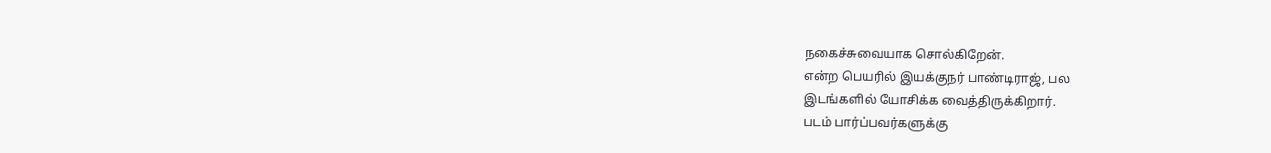நகைச்சுவையாக சொல்கிறேன்.
என்ற பெயரில் இயக்குநர் பாண்டிராஜ், பல
இடங்களில் யோசிக்க வைத்திருக்கிறார்.
படம் பார்ப்பவர்களுக்கு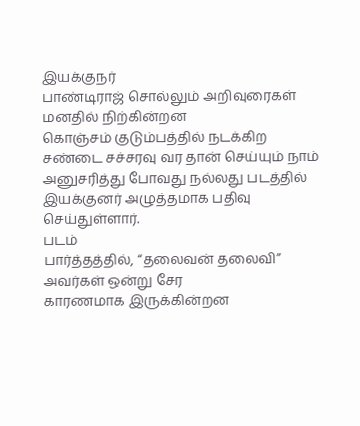இயக்குநர்
பாண்டிராஜ் சொல்லும் அறிவுரைகள் மனதில் நிற்கின்றன
கொஞ்சம் குடும்பத்தில் நடக்கிற
சண்டை சச்சரவு வர தான் செய்யும் நாம்
அனுசரித்து போவது நல்லது படத்தில் இயக்குனர் அழுத்தமாக பதிவு செய்துள்ளார்.
படம்
பார்த்தத்தில், “தலைவன் தலைவி” அவர்கள் ஒன்று சேர
காரணமாக இருக்கின்றன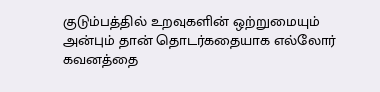குடும்பத்தில் உறவுகளின் ஒற்றுமையும்
அன்பும் தான் தொடர்கதையாக எல்லோர் கவனத்தை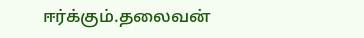ஈர்க்கும்.தலைவன்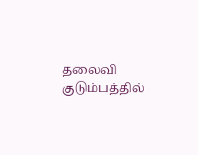தலைவி குடும்பத்தில்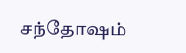சந்தோஷம்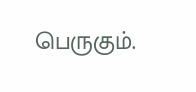பெருகும்.